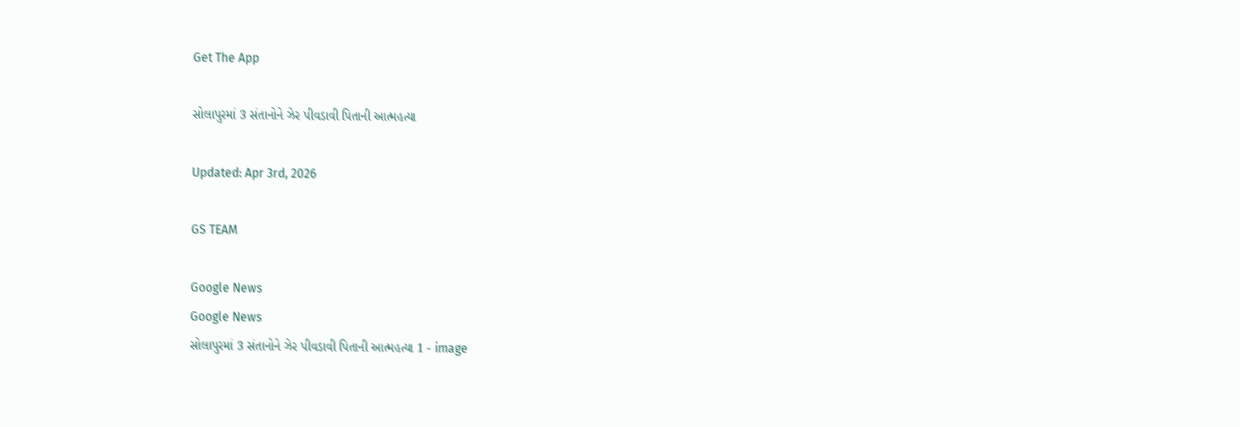Get The App

સોલાપુરમાં 3 સંતાનોને ઝેર પીવડાવી પિતાની આત્મહત્યા

Updated: Apr 3rd, 2026

GS TEAM

Google News
Google News
સોલાપુરમાં 3 સંતાનોને ઝેર પીવડાવી પિતાની આત્મહત્યા 1 - image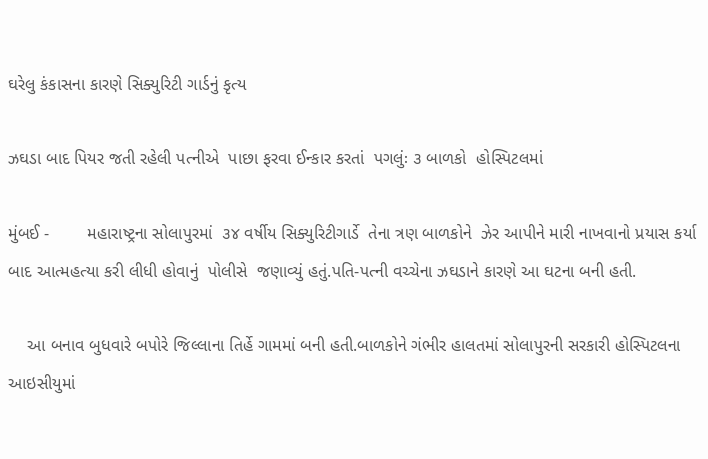ઘરેલુ કંકાસના કારણે સિક્યુરિટી ગાર્ડનું કૃત્ય

ઝઘડા બાદ પિયર જતી રહેલી પત્નીએ  પાછા ફરવા ઈન્કાર કરતાં  પગલુંઃ ૩ બાળકો  હોસ્પિટલમાં

મુંબઈ -        મહારાષ્ટ્રના સોલાપુરમાં  ૩૪ વર્ષીય સિક્યુરિટીગાર્ડે  તેના ત્રણ બાળકોને  ઝેર આપીને મારી નાખવાનો પ્રયાસ કર્યા બાદ આત્મહત્યા કરી લીધી હોવાનું  પોલીસે  જણાવ્યું હતું.પતિ-પત્ની વચ્ચેના ઝઘડાને કારણે આ ઘટના બની હતી.

    આ બનાવ બુધવારે બપોરે જિલ્લાના તિર્હે ગામમાં બની હતી.બાળકોને ગંભીર હાલતમાં સોલાપુરની સરકારી હોસ્પિટલના આઇસીયુમાં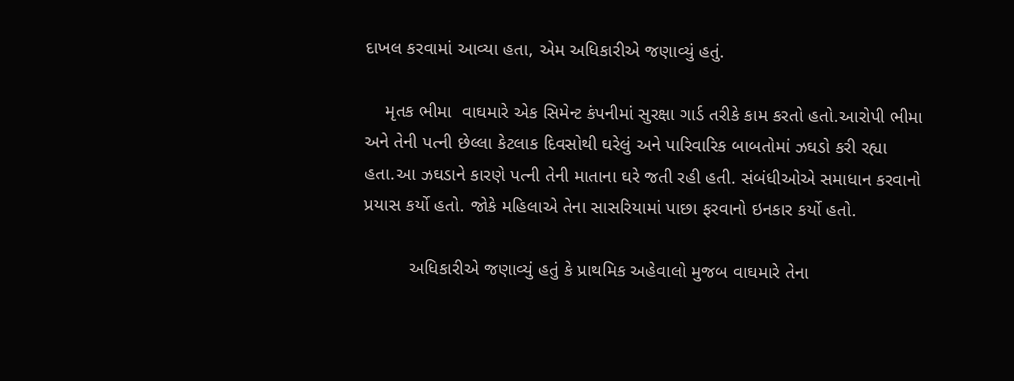દાખલ કરવામાં આવ્યા હતા, એમ અધિકારીએ જણાવ્યું હતું.

    મૃતક ભીમા  વાઘમારે એક સિમેન્ટ કંપનીમાં સુરક્ષા ગાર્ડ તરીકે કામ કરતો હતો.આરોપી ભીમા અને તેની પત્ની છેલ્લા કેટલાક દિવસોથી ઘરેલું અને પારિવારિક બાબતોમાં ઝઘડો કરી રહ્યા હતા.આ ઝઘડાને કારણે પત્ની તેની માતાના ઘરે જતી રહી હતી. સંબંધીઓએ સમાધાન કરવાનો પ્રયાસ કર્યો હતો. જોકે મહિલાએ તેના સાસરિયામાં પાછા ફરવાનો ઇનકાર કર્યો હતો.

         અધિકારીએ જણાવ્યું હતું કે પ્રાથમિક અહેવાલો મુજબ વાઘમારે તેના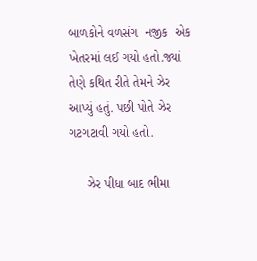બાળકોને વળસંગ  નજીક  એક ખેતરમાં લઈ ગયો હતો.જ્યાં તેણે કથિત રીતે તેમને ઝેર આપ્યું હતું. પછી પોતે ઝેર ગટગટાવી ગયો હતો.

     ઝેર પીધા બાદ ભીમા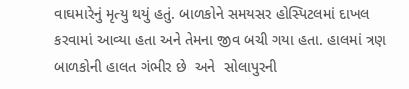વાઘમારેનું મૃત્યુ થયું હતું. બાળકોને સમયસર હોસ્પિટલમાં દાખલ કરવામાં આવ્યા હતા અને તેમના જીવ બચી ગયા હતા. હાલમાં ત્રણ બાળકોની હાલત ગંભીર છે  અને  સોલાપુરની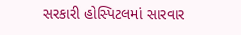સરકારી હોસ્પિટલમાં સારવાર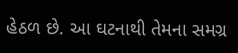હેઠળ છે. આ ઘટનાથી તેમના સમગ્ર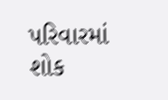પરિવારમાં શોક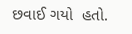છવાઈ ગયો  હતો.